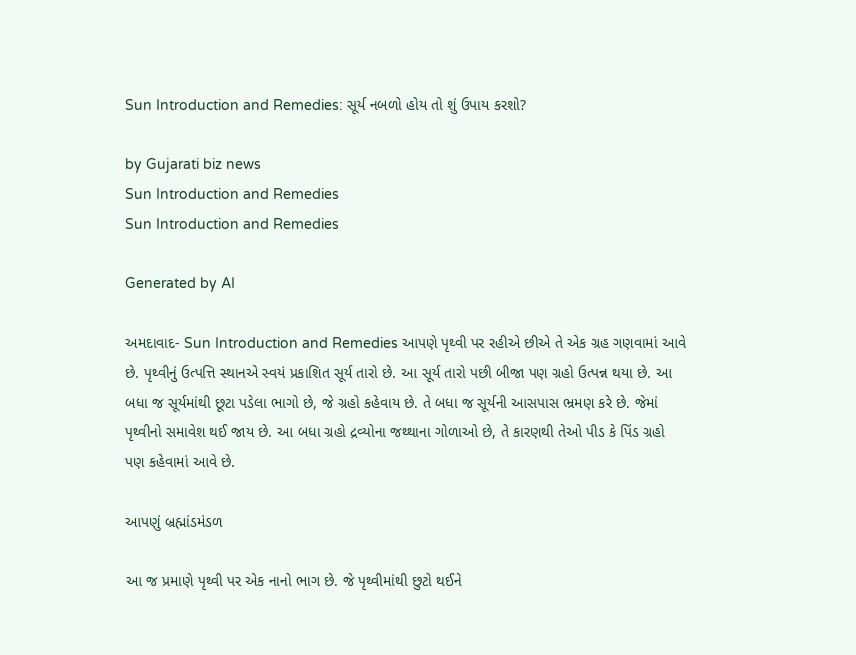Sun Introduction and Remedies: સૂર્ય નબળો હોય તો શું ઉપાય કરશો?

by Gujarati biz news
Sun Introduction and Remedies
Sun Introduction and Remedies

Generated by AI

અમદાવાદ- Sun Introduction and Remedies આપણે પૃથ્વી પર રહીએ છીએ તે એક ગ્રહ ગણવામાં આવે છે. પૃથ્વીનું ઉત્પત્તિ સ્થાનએ સ્વયં પ્રકાશિત સૂર્ય તારો છે. આ સૂર્ય તારો પછી બીજા પણ ગ્રહો ઉત્પન્ન થયા છે. આ બધા જ સૂર્યમાંથી છૂટા પડેલા ભાગો છે, જે ગ્રહો કહેવાય છે. તે બધા જ સૂર્યની આસપાસ ભ્રમણ કરે છે. જેમાં પૃથ્વીનો સમાવેશ થઈ જાય છે. આ બધા ગ્રહો દ્રવ્યોના જથ્થાના ગોળાઓ છે, તે કારણથી તેઓ પીડ કે પિંડ ગ્રહો પણ કહેવામાં આવે છે.

આપણું બ્રહ્માંડમંડળ

આ જ પ્રમાણે પૃથ્વી પર એક નાનો ભાગ છે. જે પૃથ્વીમાંથી છુટો થઈને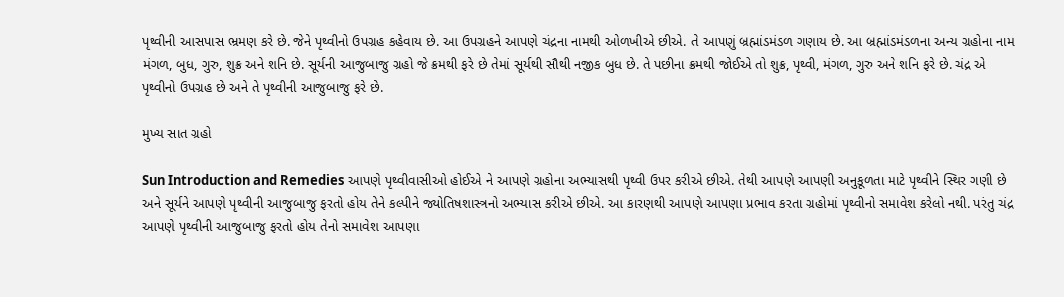પૃથ્વીની આસપાસ ભ્રમણ કરે છે. જેને પૃથ્વીનો ઉપગ્રહ કહેવાય છે. આ ઉપગ્રહને આપણે ચંદ્રના નામથી ઓળખીએ છીએ. તે આપણું બ્રહ્માંડમંડળ ગણાય છે. આ બ્રહ્માંડમંડળના અન્ય ગ્રહોના નામ મંગળ, બુધ, ગુરુ, શુક્ર અને શનિ છે. સૂર્યની આજુબાજુ ગ્રહો જે ક્રમથી ફરે છે તેમાં સૂર્યથી સૌથી નજીક બુધ છે. તે પછીના ક્રમથી જોઈએ તો શુક્ર, પૃથ્વી, મંગળ, ગુરુ અને શનિ ફરે છે. ચંદ્ર એ પૃથ્વીનો ઉપગ્રહ છે અને તે પૃથ્વીની આજુબાજુ ફરે છે.

મુખ્ય સાત ગ્રહો

Sun Introduction and Remedies આપણે પૃથ્વીવાસીઓ હોઈએ ને આપણે ગ્રહોના અભ્યાસથી પૃથ્વી ઉપર કરીએ છીએ. તેથી આપણે આપણી અનુકૂળતા માટે પૃથ્વીને સ્થિર ગણી છે અને સૂર્યને આપણે પૃથ્વીની આજુબાજુ ફરતો હોય તેને કલ્પીને જ્યોતિષશાસ્ત્રનો અભ્યાસ કરીએ છીએ. આ કારણથી આપણે આપણા પ્રભાવ કરતા ગ્રહોમાં પૃથ્વીનો સમાવેશ કરેલો નથી. પરંતુ ચંદ્ર આપણે પૃથ્વીની આજુબાજુ ફરતો હોય તેનો સમાવેશ આપણા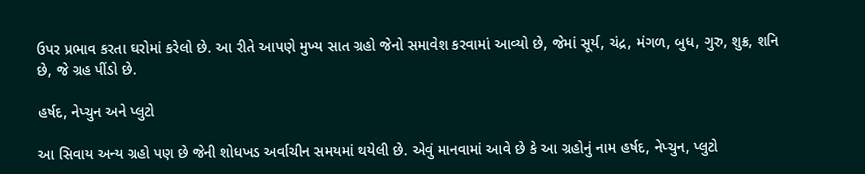ઉપર પ્રભાવ કરતા ઘરોમાં કરેલો છે. આ રીતે આપણે મુખ્ય સાત ગ્રહો જેનો સમાવેશ કરવામાં આવ્યો છે, જેમાં સૂર્ય, ચંદ્ર, મંગળ, બુધ, ગુરુ, શુક્ર, શનિ છે, જે ગ્રહ પીંડો છે.

હર્ષદ, નેપ્ચુન અને પ્લુટો

આ સિવાય અન્ય ગ્રહો પણ છે જેની શોધખડ અર્વાચીન સમયમાં થયેલી છે. એવું માનવામાં આવે છે કે આ ગ્રહોનું નામ હર્ષદ, નેપ્ચુન, પ્લુટો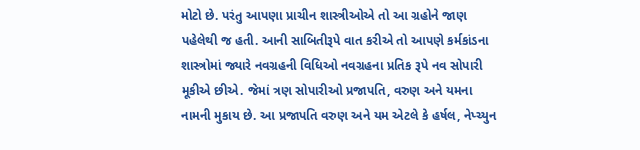મોટો છે. પરંતુ આપણા પ્રાચીન શાસ્ત્રીઓએ તો આ ગ્રહોને જાણ પહેલેથી જ હતી. આની સાબિતીરૂપે વાત કરીએ તો આપણે કર્મકાંડના શાસ્ત્રોમાં જ્યારે નવગ્રહની વિધિઓ નવગ્રહના પ્રતિક રૂપે નવ સોપારી મૂકીએ છીએ. જેમાં ત્રણ સોપારીઓ પ્રજાપતિ, વરુણ અને યમના નામની મુકાય છે. આ પ્રજાપતિ વરુણ અને યમ એટલે કે હર્ષલ, નેપ્ચ્યુન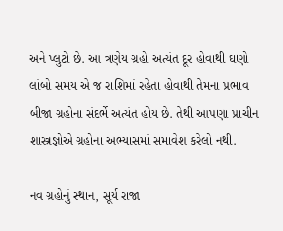અને પ્લુટો છે. આ ત્રણેય ગ્રહો અત્યંત દૂર હોવાથી ઘણો લાંબો સમય એ જ રાશિમાં રહેતા હોવાથી તેમના પ્રભાવ બીજા ગ્રહોના સંદર્ભે અત્યંત હોય છે. તેથી આપણા પ્રાચીન શાસ્ત્રજ્ઞોએ ગ્રહોના અભ્યાસમાં સમાવેશ કરેલો નથી.

નવ ગ્રહોનું સ્થાન, સૂર્ય રાજા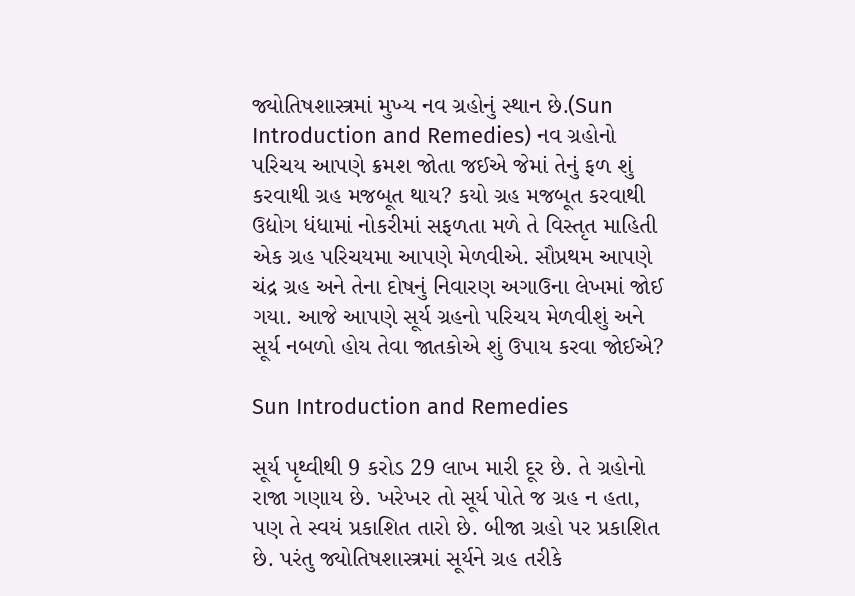જ્યોતિષશાસ્ત્રમાં મુખ્ય નવ ગ્રહોનું સ્થાન છે.(Sun Introduction and Remedies) નવ ગ્રહોનો પરિચય આપણે ક્રમશ જોતા જઈએ જેમાં તેનું ફળ શું કરવાથી ગ્રહ મજબૂત થાય? કયો ગ્રહ મજબૂત કરવાથી ઉદ્યોગ ધંધામાં નોકરીમાં સફળતા મળે તે વિસ્તૃત માહિતી એક ગ્રહ પરિચયમા આપણે મેળવીએ. સૌપ્રથમ આપણે ચંદ્ર ગ્રહ અને તેના દોષનું નિવારણ અગાઉના લેખમાં જોઈ ગયા. આજે આપણે સૂર્ય ગ્રહનો પરિચય મેળવીશું અને સૂર્ય નબળો હોય તેવા જાતકોએ શું ઉપાય કરવા જોઈએ?

Sun Introduction and Remedies

સૂર્ય પૃથ્વીથી 9 કરોડ 29 લાખ મારી દૂર છે. તે ગ્રહોનો રાજા ગણાય છે. ખરેખર તો સૂર્ય પોતે જ ગ્રહ ન હતા, પણ તે સ્વયં પ્રકાશિત તારો છે. બીજા ગ્રહો પર પ્રકાશિત છે. પરંતુ જ્યોતિષશાસ્ત્રમાં સૂર્યને ગ્રહ તરીકે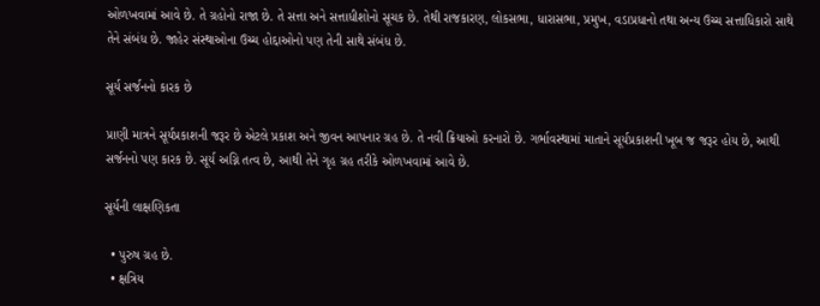ઓળખવામાં આવે છે. તે ગ્રહોનો રાજા છે. તે સત્તા અને સત્તાધીશોનો સૂચક છે. તેથી રાજકારણ, લોકસભા, ધારાસભા, પ્રમુખ, વડાપ્રધાનો તથા અન્ય ઉચ્ચ સત્તાધિકારો સાથે તેને સંબંધ છે. જાહેર સંસ્થાઓના ઉચ્ચ હોદ્દાઓનો પણ તેની સાથે સંબંધ છે.

સૂર્ય સર્જનનો કારક છે

પ્રાણી માત્રને સૂર્યપ્રકાશની જરૂર છે એટલે પ્રકાશ અને જીવન આપનાર ગ્રહ છે. તે નવી ક્રિયાઓ કરનારો છે. ગર્ભાવસ્થામાં માતાને સૂર્યપ્રકાશની ખૂબ જ જરૂર હોય છે, આથી સર્જનનો પણ કારક છે. સૂર્ય અગ્નિ તત્વ છે, આથી તેને ગૃહ ગ્રહ તરીકે ઓળખવામાં આવે છે.

સૂર્યની લાક્ષણિકતા

  • પુરુષ ગ્રહ છે.
  • ક્ષત્રિય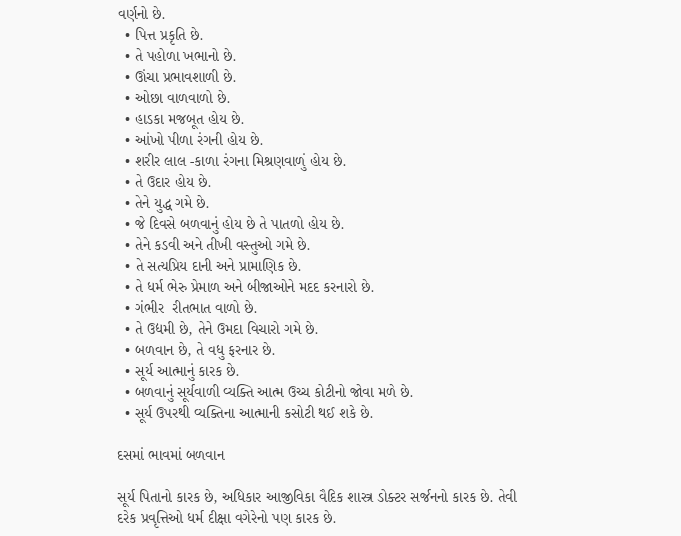વર્ણનો છે.
  • પિત્ત પ્રકૃતિ છે.
  • તે પહોળા ખભાનો છે.
  • ઊંચા પ્રભાવશાળી છે.
  • ઓછા વાળવાળો છે.
  • હાડકા મજબૂત હોય છે.
  • આંખો પીળા રંગની હોય છે.
  • શરીર લાલ -કાળા રંગના મિશ્રણવાળું હોય છે.
  • તે ઉદાર હોય છે.
  • તેને યુદ્ધ ગમે છે.
  • જે દિવસે બળવાનું હોય છે તે પાતળો હોય છે.
  • તેને કડવી અને તીખી વસ્તુઓ ગમે છે.
  • તે સત્યપ્રિય દાની અને પ્રામાણિક છે.
  • તે ધર્મ ભેરુ પ્રેમાળ અને બીજાઓને મદદ કરનારો છે.
  • ગંભીર  રીતભાત વાળો છે.
  • તે ઉદ્યમી છે, તેને ઉમદા વિચારો ગમે છે.
  • બળવાન છે, તે વધુ ફરનાર છે.
  • સૂર્ય આત્માનું કારક છે.
  • બળવાનું સૂર્યવાળી વ્યક્તિ આત્મ ઉચ્ચ કોટીનો જોવા મળે છે.
  • સૂર્ય ઉપરથી વ્યક્તિના આત્માની કસોટી થઈ શકે છે.

દસમાં ભાવમાં બળવાન

સૂર્ય પિતાનો કારક છે, અધિકાર આજીવિકા વૈદિક શાસ્ત્ર ડોક્ટર સર્જનનો કારક છે. તેવી દરેક પ્રવૃત્તિઓ ધર્મ દીક્ષા વગેરેનો પણ કારક છે.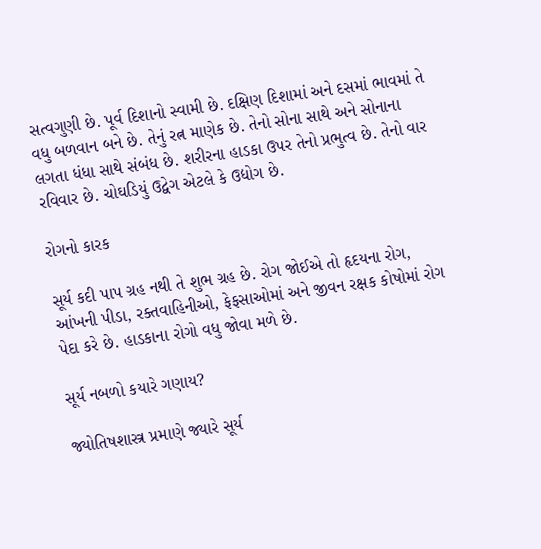સત્વગુણી છે. પૂર્વ દિશાનો સ્વામી છે. દક્ષિણ દિશામાં અને દસમાં ભાવમાં તે વધુ બળવાન બને છે. તેનું રત્ન માણેક છે. તેનો સોના સાથે અને સોનાના લગતા ધંધા સાથે સંબંધ છે. શરીરના હાડકા ઉપર તેનો પ્રભુત્વ છે. તેનો વાર રવિવાર છે. ચોઘડિયું ઉદ્વેગ એટલે કે ઉદ્યોગ છે.

રોગનો કારક

સૂર્ય કદી પાપ ગ્રહ નથી તે શુભ ગ્રહ છે. રોગ જોઈએ તો હૃદયના રોગ, આંખની પીડા, રક્તવાહિનીઓ, ફેફસાઓમાં અને જીવન રક્ષક કોષોમાં રોગ પેદા કરે છે. હાડકાના રોગો વધુ જોવા મળે છે.

સૂર્ય નબળો કયારે ગણાય?

જ્યોતિષશાસ્ત્ર પ્રમાણે જ્યારે સૂર્ય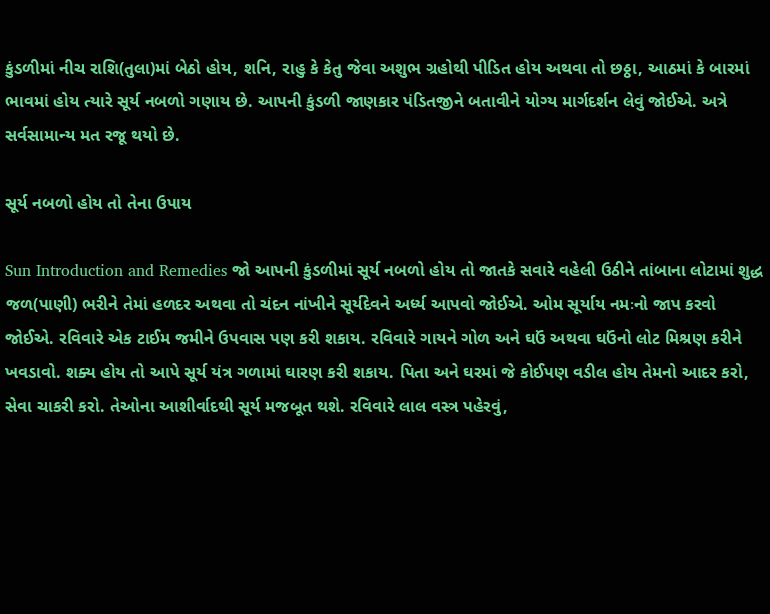કુંડળીમાં નીચ રાશિ(તુલા)માં બેઠો હોય, શનિ, રાહુ કે કેતુ જેવા અશુભ ગ્રહોથી પીડિત હોય અથવા તો છઠ્ઠા, આઠમાં કે બારમાં ભાવમાં હોય ત્યારે સૂર્ય નબળો ગણાય છે. આપની કુંડળી જાણકાર પંડિતજીને બતાવીને યોગ્ય માર્ગદર્શન લેવું જોઈએ. અત્રે સર્વસામાન્ય મત રજૂ થયો છે.

સૂર્ય નબળો હોય તો તેના ઉપાય

Sun Introduction and Remedies જો આપની કુંડળીમાં સૂર્ય નબળો હોય તો જાતકે સવારે વહેલી ઉઠીને તાંબાના લોટામાં શુદ્ધ જળ(પાણી) ભરીને તેમાં હળદર અથવા તો ચંદન નાંખીને સૂર્યદેવને અર્ધ્ય આપવો જોઈએ. ઓમ સૂર્યાય નમઃનો જાપ કરવો જોઈએ. રવિવારે એક ટાઈમ જમીને ઉપવાસ પણ કરી શકાય. રવિવારે ગાયને ગોળ અને ઘઉં અથવા ઘઉંનો લોટ મિશ્રણ કરીને ખવડાવો. શક્ય હોય તો આપે સૂર્ય યંત્ર ગળામાં ઘારણ કરી શકાય. પિતા અને ઘરમાં જે કોઈપણ વડીલ હોય તેમનો આદર કરો, સેવા ચાકરી કરો. તેઓના આશીર્વાદથી સૂર્ય મજબૂત થશે. રવિવારે લાલ વસ્ત્ર પહેરવું,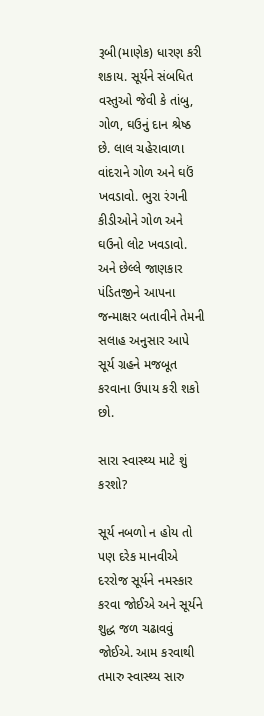રૂબી(માણેક) ધારણ કરી શકાય. સૂર્યને સંબધિત વસ્તુઓ જેવી કે તાંબુ, ગોળ, ઘઉનું દાન શ્રેષ્ઠ છે. લાલ ચહેરાવાળા વાંદરાને ગોળ અને ઘઉં ખવડાવો. ભુરા રંગની કીડીઓને ગોળ અને ઘઉનો લોટ ખવડાવો. અને છેલ્લે જાણકાર પંડિતજીને આપના જન્માક્ષર બતાવીને તેમની સલાહ અનુસાર આપે સૂર્ય ગ્રહને મજબૂત કરવાના ઉપાય કરી શકો છો.

સારા સ્વાસ્થ્ય માટે શું કરશો?

સૂર્ય નબળો ન હોય તો પણ દરેક માનવીએ દરરોજ સૂર્યને નમસ્કાર કરવા જોઈએ અને સૂર્યને શુદ્ધ જળ ચઢાવવું જોઈએ. આમ કરવાથી તમારુ સ્વાસ્થ્ય સારુ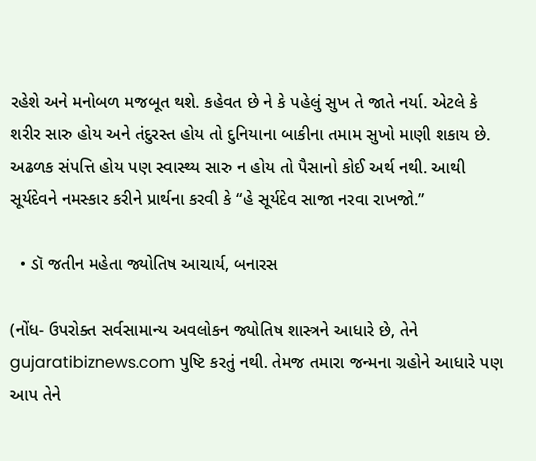રહેશે અને મનોબળ મજબૂત થશે. કહેવત છે ને કે પહેલું સુખ તે જાતે નર્યા. એટલે કે શરીર સારુ હોય અને તંદુરસ્ત હોય તો દુનિયાના બાકીના તમામ સુખો માણી શકાય છે. અઢળક સંપત્તિ હોય પણ સ્વાસ્થ્ય સારુ ન હોય તો પૈસાનો કોઈ અર્થ નથી. આથી સૂર્યદેવને નમસ્કાર કરીને પ્રાર્થના કરવી કે “હે સૂર્યદેવ સાજા નરવા રાખજો.”

  • ડૉ જતીન મહેતા જ્યોતિષ આચાર્ય, બનારસ

(નોંધ- ઉપરોક્ત સર્વસામાન્ય અવલોકન જ્યોતિષ શાસ્ત્રને આધારે છે, તેને gujaratibiznews.com પુષ્ટિ કરતું નથી. તેમજ તમારા જન્મના ગ્રહોને આધારે પણ આપ તેને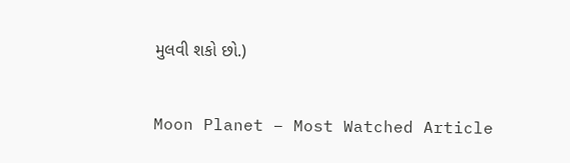મુલવી શકો છો.)

Moon Planet – Most Watched Article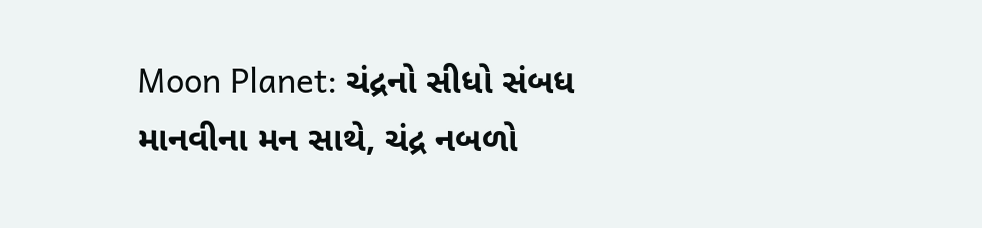Moon Planet: ચંદ્રનો સીધો સંબધ માનવીના મન સાથે, ચંદ્ર નબળો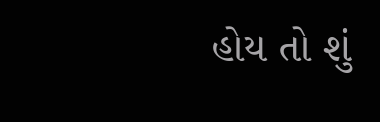હોય તો શું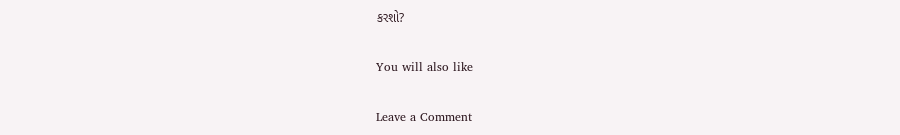કરશો?

You will also like

Leave a Comment